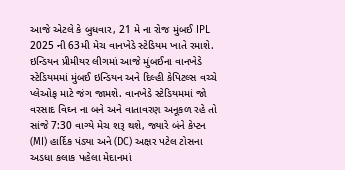આજે એટલે કે બુધવાર, 21 મે ના રોજ મુંબઈ IPL 2025 ની 63મી મેચ વાનખેડે સ્ટેડિયમ ખાતે રમાશે. ઇન્ડિયન પ્રીમીયર લીગમાં આજે મુંબઈના વાનખેડે સ્ટેડિયમમાં મુંબઈ ઇન્ડિયન અને દિલ્હી કેપિટલ્સ વચ્ચે પ્લેઓફ માટે જંગ જામશે. વાનખેડે સ્ટેડિયમમાં જો વરસાદ વિઘ્ન ના બને અને વાતાવરણ અનૂકળ રહે તો સાંજે 7:30 વાગ્યે મેચ શરૂ થશે, જ્યારે બંને કેપ્ટન (MI) હાર્દિક પંડ્યા અને (DC) અક્ષર પટેલ ટોસના અડધા કલાક પહેલા મેદાનમાં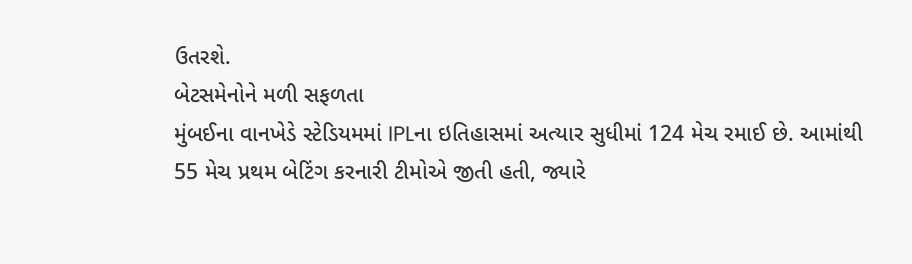ઉતરશે.
બેટસમેનોને મળી સફળતા
મુંબઈના વાનખેડે સ્ટેડિયમમાં IPLના ઇતિહાસમાં અત્યાર સુધીમાં 124 મેચ રમાઈ છે. આમાંથી 55 મેચ પ્રથમ બેટિંગ કરનારી ટીમોએ જીતી હતી, જ્યારે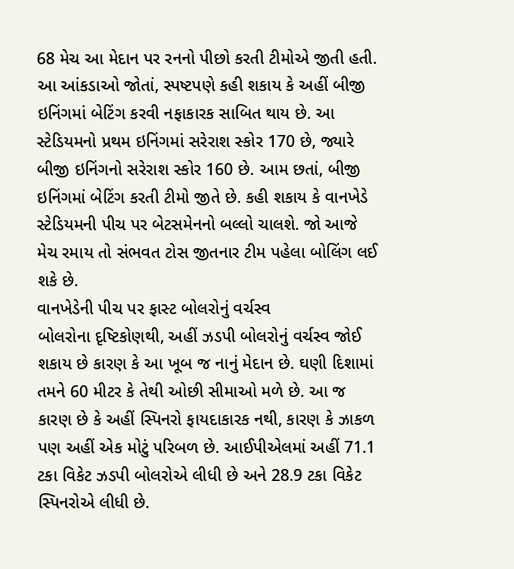68 મેચ આ મેદાન પર રનનો પીછો કરતી ટીમોએ જીતી હતી. આ આંકડાઓ જોતાં, સ્પષ્ટપણે કહી શકાય કે અહીં બીજી ઇનિંગમાં બેટિંગ કરવી નફાકારક સાબિત થાય છે. આ સ્ટેડિયમનો પ્રથમ ઇનિંગમાં સરેરાશ સ્કોર 170 છે, જ્યારે બીજી ઇનિંગનો સરેરાશ સ્કોર 160 છે. આમ છતાં, બીજી ઇનિંગમાં બેટિંગ કરતી ટીમો જીતે છે. કહી શકાય કે વાનખેડે સ્ટેડિયમની પીચ પર બેટસમેનનો બલ્લો ચાલશે. જો આજે મેચ રમાય તો સંભવત ટોસ જીતનાર ટીમ પહેલા બોલિંગ લઈ શકે છે.
વાનખેડેની પીચ પર ફાસ્ટ બોલરોનું વર્ચસ્વ
બોલરોના દૃષ્ટિકોણથી, અહીં ઝડપી બોલરોનું વર્ચસ્વ જોઈ શકાય છે કારણ કે આ ખૂબ જ નાનું મેદાન છે. ઘણી દિશામાં તમને 60 મીટર કે તેથી ઓછી સીમાઓ મળે છે. આ જ કારણ છે કે અહીં સ્પિનરો ફાયદાકારક નથી, કારણ કે ઝાકળ પણ અહીં એક મોટું પરિબળ છે. આઈપીએલમાં અહીં 71.1 ટકા વિકેટ ઝડપી બોલરોએ લીધી છે અને 28.9 ટકા વિકેટ સ્પિનરોએ લીધી છે.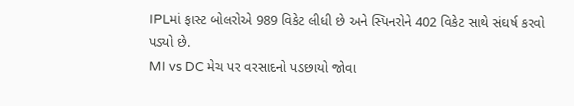IPLમાં ફાસ્ટ બોલરોએ 989 વિકેટ લીધી છે અને સ્પિનરોને 402 વિકેટ સાથે સંઘર્ષ કરવો પડ્યો છે.
MI vs DC મેચ પર વરસાદનો પડછાયો જોવા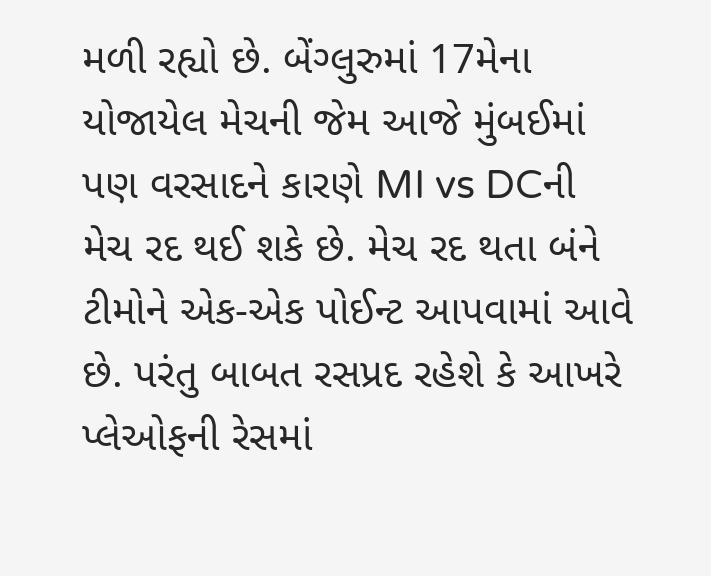મળી રહ્યો છે. બેંગ્લુરુમાં 17મેના યોજાયેલ મેચની જેમ આજે મુંબઈમાં પણ વરસાદને કારણે MI vs DCની મેચ રદ થઈ શકે છે. મેચ રદ થતા બંને ટીમોને એક-એક પોઈન્ટ આપવામાં આવે છે. પરંતુ બાબત રસપ્રદ રહેશે કે આખરે પ્લેઓફની રેસમાં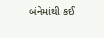બંનેમાંથી કઈ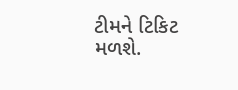ટીમને ટિકિટ મળશે.